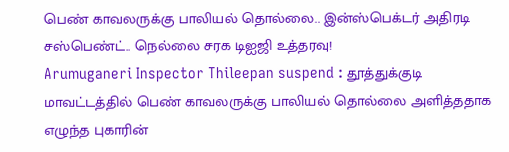பெண் காவலருக்கு பாலியல் தொல்லை.. இன்ஸ்பெக்டர் அதிரடி சஸ்பெண்ட்.. நெல்லை சரக டிஐஜி உத்தரவு!
Arumuganeri Inspector Thileepan suspend : தூத்துக்குடி மாவட்டத்தில் பெண் காவலருக்கு பாலியல் தொல்லை அளித்ததாக எழுந்த புகாரின்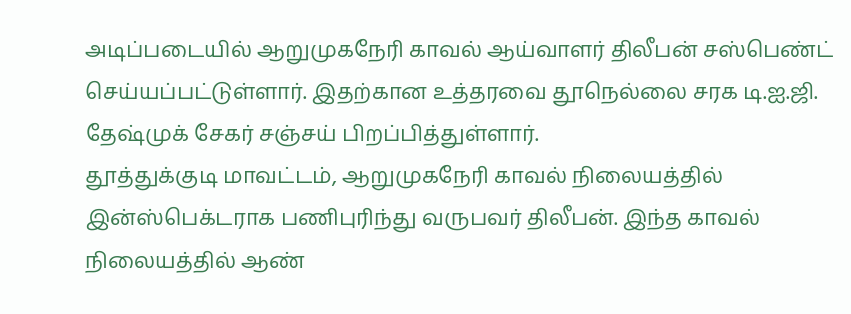அடிப்படையில் ஆறுமுகநேரி காவல் ஆய்வாளர் திலீபன் சஸ்பெண்ட் செய்யப்பட்டுள்ளார். இதற்கான உத்தரவை தூநெல்லை சரக டி.ஐ.ஜி. தேஷ்முக் சேகர் சஞ்சய் பிறப்பித்துள்ளார்.
தூத்துக்குடி மாவட்டம், ஆறுமுகநேரி காவல் நிலையத்தில் இன்ஸ்பெக்டராக பணிபுரிந்து வருபவர் திலீபன். இந்த காவல் நிலையத்தில் ஆண்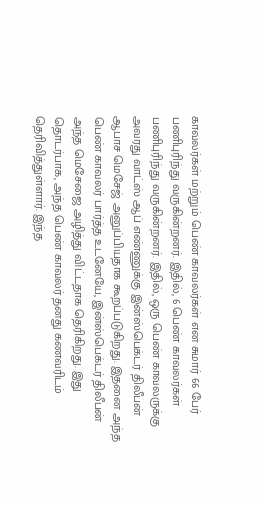காவலர்கள் மற்றும் பெண் காவலர்கள் என சுமார் 66 பேர் பணிபுரிந்து வருகின்றனர். இதில், 6 பெண் காவலர்கள் பணிபுரிந்து வருகின்றனர். இதில், ஒரு பெண் காவலருக்கு அவரது வாட்ஸ் ஆப் எண்ணுக்கு இன்ஸ்பெக்டர் திலீபன் ஆபாச மெசேஜ் அனுப்பியதாக கூறப்படுகிறது. இதனை அந்த பெண் காவலர் பார்த்த உடனேயே, இன்ஸ்பெக்டர் திலீபன் அந்த மெசேஜை அழித்து விட்டதாக தெரிகிறது. இது தொடர்பாக, அந்த பெண் காவலர் தனது கணவரிடம் தெரிவித்துள்ளார். இந்த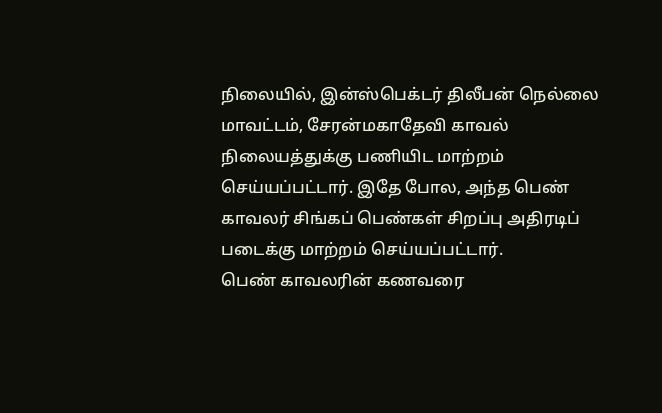நிலையில், இன்ஸ்பெக்டர் திலீபன் நெல்லை மாவட்டம், சேரன்மகாதேவி காவல் நிலையத்துக்கு பணியிட மாற்றம் செய்யப்பட்டார். இதே போல, அந்த பெண் காவலர் சிங்கப் பெண்கள் சிறப்பு அதிரடிப் படைக்கு மாற்றம் செய்யப்பட்டார்.
பெண் காவலரின் கணவரை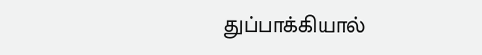துப்பாக்கியால்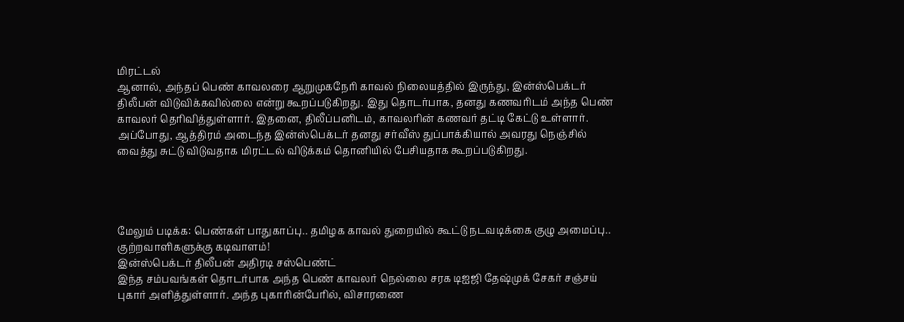மிரட்டல்
ஆனால், அந்தப் பெண் காவலரை ஆறுமுகநேரி காவல் நிலையத்தில் இருந்து, இன்ஸ்பெக்டர் திலீபன் விடுவிக்கவில்லை என்று கூறப்படுகிறது. இது தொடர்பாக, தனது கணவரிடம் அந்த பெண் காவலர் தெரிவித்துள்ளார். இதனை, திலீப்பனிடம், காவலரின் கணவர் தட்டி கேட்டு உள்ளார். அப்போது, ஆத்திரம் அடைந்த இன்ஸ்பெக்டர் தனது சர்வீஸ் துப்பாக்கியால் அவரது நெஞ்சில் வைத்து சுட்டு விடுவதாக மிரட்டல் விடுக்கம் தொனியில் பேசியதாக கூறப்படுகிறது.




மேலும் படிக்க: பெண்கள் பாதுகாப்பு.. தமிழக காவல் துறையில் கூட்டு நடவடிக்கை குழு அமைப்பு.. குற்றவாளிகளுக்கு கடிவாளம்!
இன்ஸ்பெக்டர் திலீபன் அதிரடி சஸ்பெண்ட்
இந்த சம்பவங்கள் தொடர்பாக அந்த பெண் காவலர் நெல்லை சரக டிஐஜி தேஷ்முக் சேகர் சஞ்சய் புகார் அளித்துள்ளார். அந்த புகாரின்பேரில், விசாரணை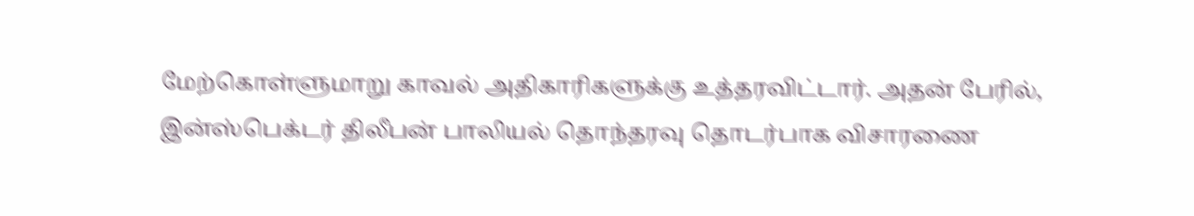மேற்கொள்ளுமாறு காவல் அதிகாரிகளுக்கு உத்தரவிட்டார். அதன் பேரில், இன்ஸ்பெக்டர் திலீபன் பாலியல் தொந்தரவு தொடர்பாக விசாரணை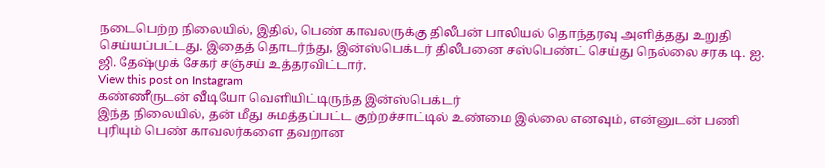நடைபெற்ற நிலையில், இதில், பெண் காவலருக்கு திலீபன் பாலியல் தொந்தரவு அளித்தது உறுதி செய்யப்பட்டது. இதைத் தொடர்ந்து, இன்ஸ்பெக்டர் திலீபனை சஸ்பெண்ட் செய்து நெல்லை சரக டி. ஐ. ஜி. தேஷ்முக் சேகர் சஞ்சய் உத்தரவிட்டார்.
View this post on Instagram
கண்ணீருடன் வீடியோ வெளியிட்டிருந்த இன்ஸ்பெக்டர்
இந்த நிலையில், தன் மீது சுமத்தப்பட்ட குற்றச்சாட்டில் உண்மை இல்லை எனவும், என்னுடன் பணி புரியும் பெண் காவலர்களை தவறான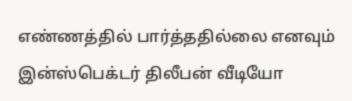எண்ணத்தில் பார்த்ததில்லை எனவும் இன்ஸ்பெக்டர் திலீபன் வீடியோ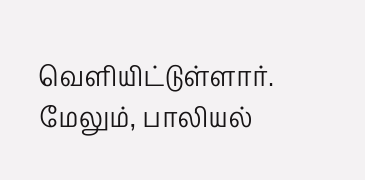வெளியிட்டுள்ளார். மேலும், பாலியல்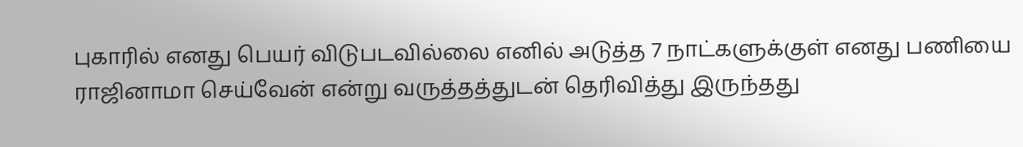புகாரில் எனது பெயர் விடுபடவில்லை எனில் அடுத்த 7 நாட்களுக்குள் எனது பணியை ராஜினாமா செய்வேன் என்று வருத்தத்துடன் தெரிவித்து இருந்தது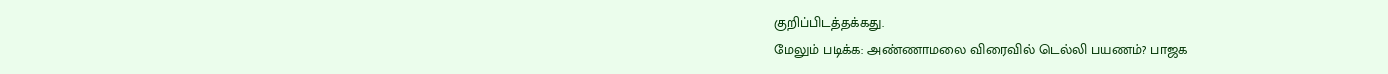குறிப்பிடத்தக்கது.
மேலும் படிக்க: அண்ணாமலை விரைவில் டெல்லி பயணம்? பாஜக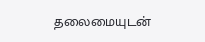தலைமையுடன்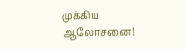முக்கிய ஆலோசனை!